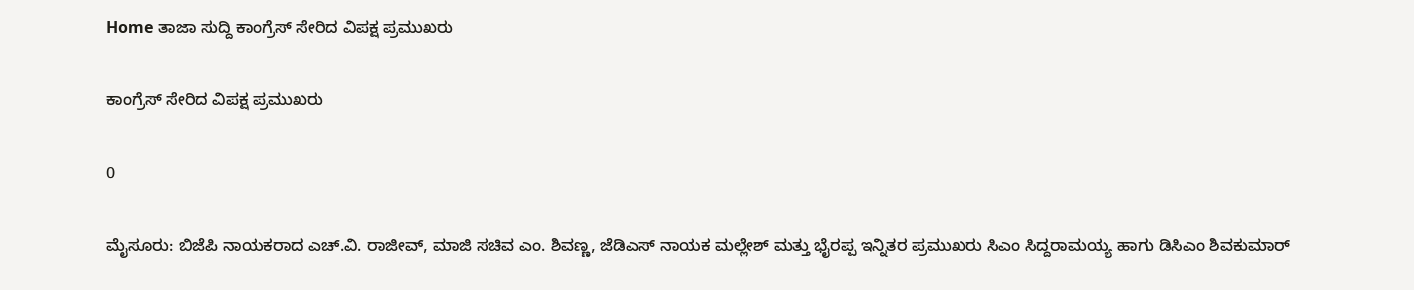Home ತಾಜಾ ಸುದ್ದಿ ಕಾಂಗ್ರೆಸ್ ಸೇರಿದ ವಿಪಕ್ಷ ಪ್ರಮುಖರು

ಕಾಂಗ್ರೆಸ್ ಸೇರಿದ ವಿಪಕ್ಷ ಪ್ರಮುಖರು

0

ಮೈಸೂರು: ಬಿಜೆಪಿ ನಾಯಕರಾದ ಎಚ್.ವಿ. ರಾಜೀವ್, ಮಾಜಿ ಸಚಿವ ಎಂ. ಶಿವಣ್ಣ, ಜೆಡಿಎಸ್ ನಾಯಕ ಮಲ್ಲೇಶ್ ಮತ್ತು ಭೈರಪ್ಪ ಇನ್ನಿತರ ಪ್ರಮುಖರು ಸಿಎಂ ಸಿದ್ದರಾಮಯ್ಯ ಹಾಗು ಡಿಸಿಎಂ ಶಿವಕುಮಾರ್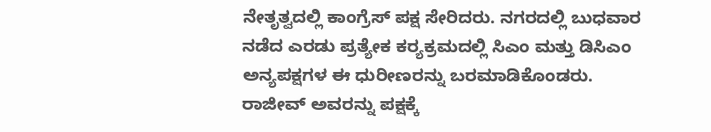ನೇತೃತ್ವದಲ್ಲಿ ಕಾಂಗ್ರೆಸ್ ಪಕ್ಷ ಸೇರಿದರು. ನಗರದಲ್ಲಿ ಬುಧವಾರ ನಡೆದ ಎರಡು ಪ್ರತ್ಯೇಕ ಕರ‍್ಯಕ್ರಮದಲ್ಲಿ ಸಿಎಂ ಮತ್ತು ಡಿಸಿಎಂ ಅನ್ಯಪಕ್ಷಗಳ ಈ ಧುರೀಣರನ್ನು ಬರಮಾಡಿಕೊಂಡರು.
ರಾಜೀವ್ ಅವರನ್ನು ಪಕ್ಷಕ್ಕೆ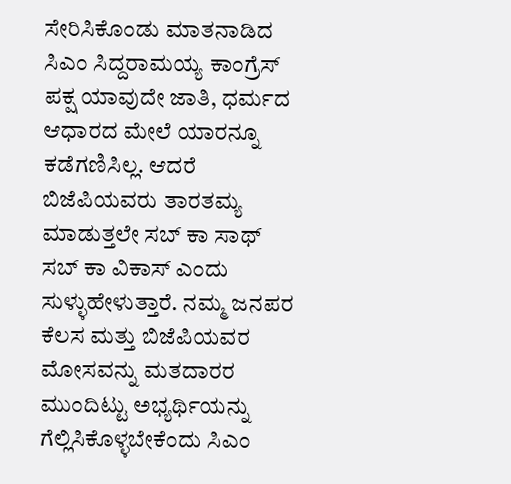ಸೇರಿಸಿಕೊಂಡು ಮಾತನಾಡಿದ ಸಿಎಂ ಸಿದ್ದರಾಮಯ್ಯ ಕಾಂಗ್ರೆಸ್ ಪಕ್ಷ ಯಾವುದೇ ಜಾತಿ, ಧರ್ಮದ ಆಧಾರದ ಮೇಲೆ ಯಾರನ್ನೂ ಕಡೆಗಣಿಸಿಲ್ಲ. ಆದರೆ ಬಿಜೆಪಿಯವರು ತಾರತಮ್ಯ ಮಾಡುತ್ತಲೇ ಸಬ್ ಕಾ ಸಾಥ್ ಸಬ್ ಕಾ ವಿಕಾಸ್ ಎಂದು ಸುಳ್ಳುಹೇಳುತ್ತಾರೆ. ನಮ್ಮ ಜನಪರ ಕೆಲಸ ಮತ್ತು ಬಿಜೆಪಿಯವರ ಮೋಸವನ್ನು ಮತದಾರರ ಮುಂದಿಟ್ಟು ಅಭ್ಯರ್ಥಿಯನ್ನು ಗೆಲ್ಲಿಸಿಕೊಳ್ಳಬೇಕೆಂದು ಸಿಎಂ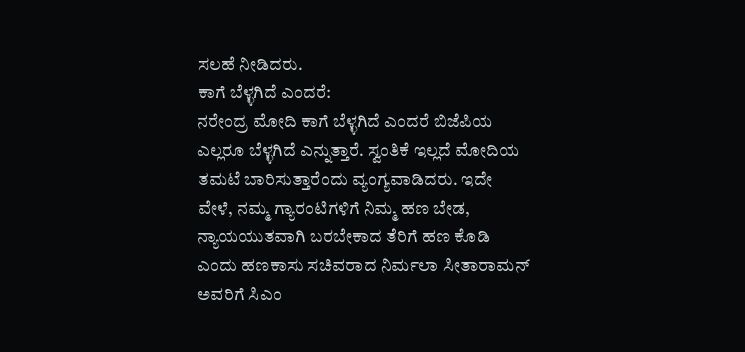ಸಲಹೆ ನೀಡಿದರು.
ಕಾಗೆ ಬೆಳ್ಳಗಿದೆ ಎಂದರೆ:
ನರೇಂದ್ರ ಮೋದಿ ಕಾಗೆ ಬೆಳ್ಳಗಿದೆ ಎಂದರೆ ಬಿಜೆಪಿಯ ಎಲ್ಲರೂ ಬೆಳ್ಳಗಿದೆ ಎನ್ನುತ್ತಾರೆ. ಸ್ವಂತಿಕೆ ಇಲ್ಲದೆ ಮೋದಿಯ ತಮಟೆ ಬಾರಿಸುತ್ತಾರೆಂದು ವ್ಯಂಗ್ಯವಾಡಿದರು. ಇದೇ ವೇಳೆ, ನಮ್ಮ ಗ್ಯಾರಂಟಿಗಳಿಗೆ ನಿಮ್ಮ ಹಣ ಬೇಡ, ನ್ಯಾಯಯುತವಾಗಿ ಬರಬೇಕಾದ ತೆರಿಗೆ ಹಣ ಕೊಡಿ ಎಂದು ಹಣಕಾಸು ಸಚಿವರಾದ ನಿರ್ಮಲಾ ಸೀತಾರಾಮನ್ ಅವರಿಗೆ ಸಿಎಂ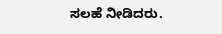ಸಲಹೆ ನೀಡಿದರು.